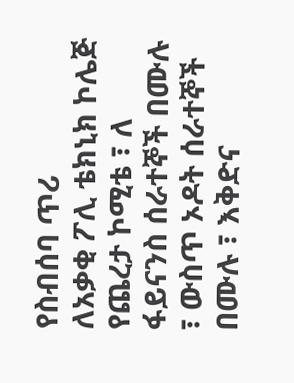የስብሰባ ጥሪ
ለአቃቂ ፖሊ ቴክኒክ ኮሌጅ የጨረታ ኮሚቴ ፣ ለ ፋይናንስ ሰራተኞች በሙሉ ፣ ውስጥ ኦዶት ሰራተኞች በሙሉ ፣ እቅድና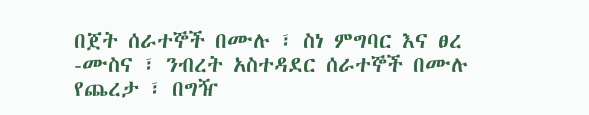በጀት ሰራተኞች በሙሉ ፣ ስነ ምግባር እና ፀረ -ሙስና ፣ ንብረት አስተዳደር ሰራተኞች በሙሉ የጨረታ ፣ በግዥ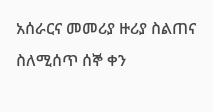አሰራርና መመሪያ ዙሪያ ስልጠና ስለሚሰጥ ሰኞ ቀን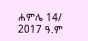ሐምሌ 14/ 2017 ዓ.ም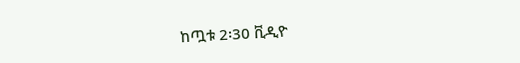ከጧቱ 2፡30 ቪዲዮ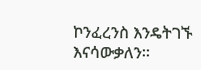ኮንፈረንስ እንዴትገኙ እናሳውቃለን።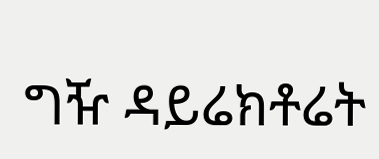ግዥ ዳይሬክቶሬት